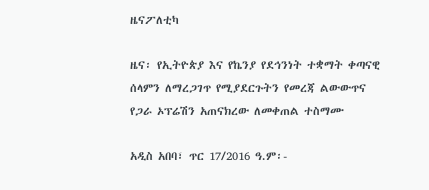ዜናፖለቲካ

ዜና፡ የኢትዮጵያ እና የኬንያ የደኅንነት ተቋማት ቀጣናዊ ሰላምን ለማረጋገጥ የሚያደርጉትን የመረጃ ልውውጥና የጋራ ኦፕሬሽን አጠናክረው ለመቀጠል ተስማሙ

አዲስ አበባ፣ ጥር 17/2016 ዓ.ም፡-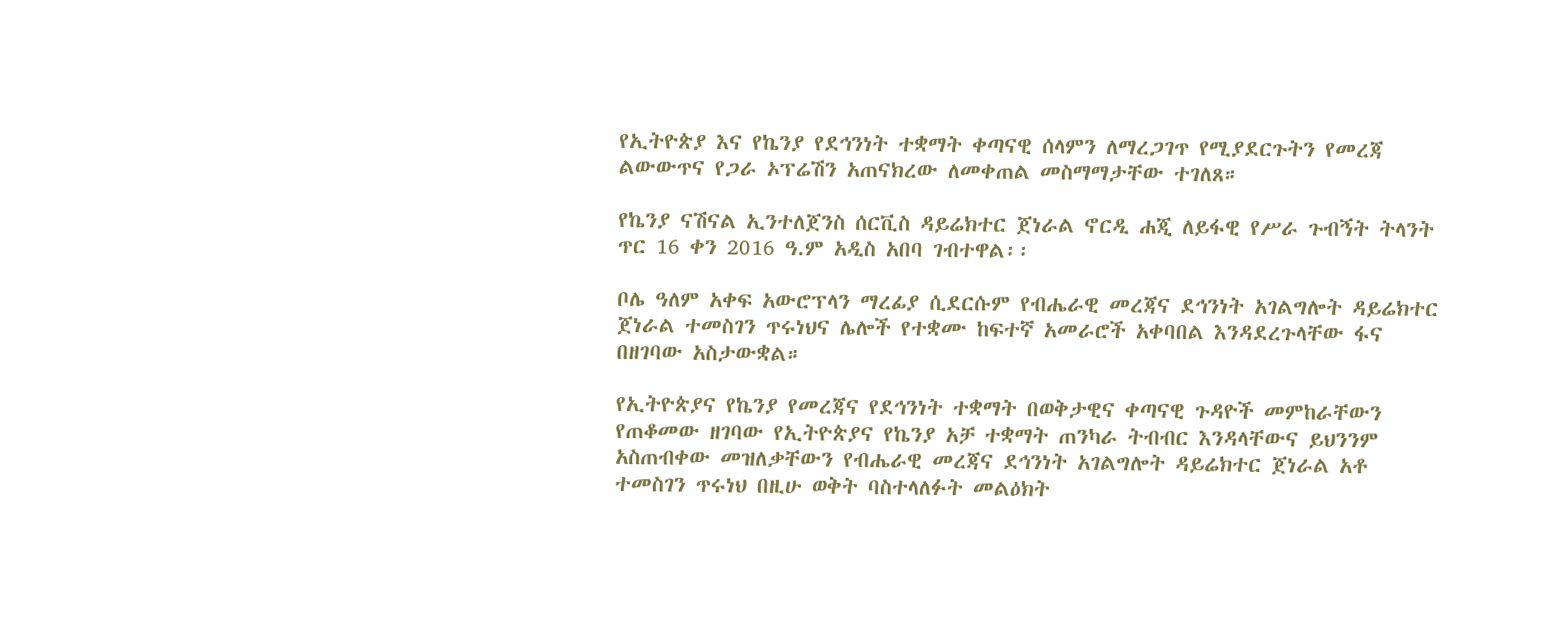የኢትዮጵያ እና የኬንያ የደኅንነት ተቋማት ቀጣናዊ ሰላምን ለማረጋገጥ የሚያደርጉትን የመረጃ ልውውጥና የጋራ ኦፕሬሽን አጠናክረው ለመቀጠል መስማማታቸው ተገለጸ።

የኬንያ ናሽናል ኢንተለጀንስ ሰርቪስ ዳይሬክተር ጀነራል ኖርዲ ሐጂ ለይፋዊ የሥራ ጉብኝት ትላንት ጥር 16 ቀን 2016 ዓ.ም አዲስ አበባ ገብተዋል፡፡

ቦሌ ዓለም አቀፍ አውሮፕላን ማረፊያ ሲደርሱም የብሔራዊ መረጃና ደኅንነት አገልግሎት ዳይሬክተር ጀነራል ተመስገን ጥሩነህና ሌሎች የተቋሙ ከፍተኛ አመራሮች አቀባበል እንዳደረጉላቸው ፋና በዘገባው አስታውቋል።

የኢትዮጵያና የኬንያ የመረጃና የደኅንነት ተቋማት በወቅታዊና ቀጣናዊ ጉዳዮች መምከራቸውን የጠቆመው ዘገባው የኢትዮጵያና የኬንያ አቻ ተቋማት ጠንካራ ትብብር እንዳላቸውና ይህንንም አስጠብቀው መዝለቃቸውን የብሔራዊ መረጃና ደኅንነት አገልግሎት ዳይሬክተር ጀነራል አቶ ተመስገን ጥሩነህ በዚሁ ወቅት ባስተላለፉት መልዕክት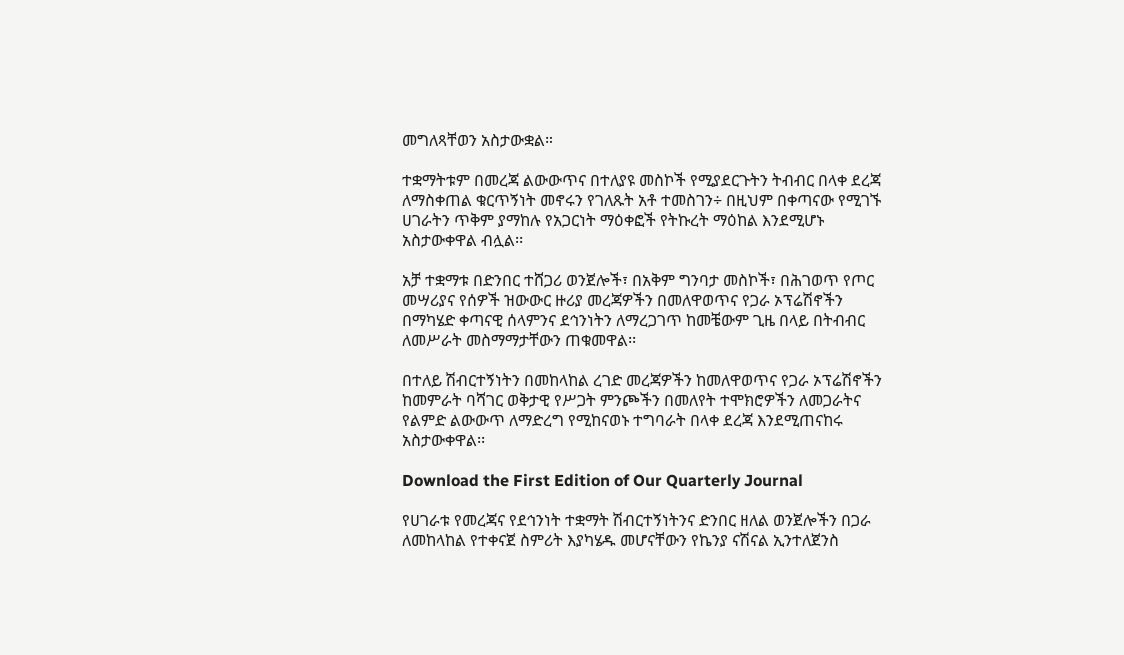መግለጻቸወን አስታውቋል።

ተቋማትቱም በመረጃ ልውውጥና በተለያዩ መስኮች የሚያደርጉትን ትብብር በላቀ ደረጃ ለማስቀጠል ቁርጥኝነት መኖሩን የገለጹት አቶ ተመስገን÷ በዚህም በቀጣናው የሚገኙ ሀገራትን ጥቅም ያማከሉ የአጋርነት ማዕቀፎች የትኩረት ማዕከል እንደሚሆኑ አስታውቀዋል ብሏል፡፡

አቻ ተቋማቱ በድንበር ተሸጋሪ ወንጀሎች፣ በአቅም ግንባታ መስኮች፣ በሕገወጥ የጦር መሣሪያና የሰዎች ዝውውር ዙሪያ መረጃዎችን በመለዋወጥና የጋራ ኦፕሬሽኖችን በማካሄድ ቀጣናዊ ሰላምንና ደኅንነትን ለማረጋገጥ ከመቼውም ጊዜ በላይ በትብብር ለመሥራት መስማማታቸውን ጠቁመዋል፡፡

በተለይ ሽብርተኝነትን በመከላከል ረገድ መረጃዎችን ከመለዋወጥና የጋራ ኦፕሬሽኖችን ከመምራት ባሻገር ወቅታዊ የሥጋት ምንጮችን በመለየት ተሞክሮዎችን ለመጋራትና የልምድ ልውውጥ ለማድረግ የሚከናወኑ ተግባራት በላቀ ደረጃ እንደሚጠናከሩ አስታውቀዋል፡፡

Download the First Edition of Our Quarterly Journal

የሀገራቱ የመረጃና የደኅንነት ተቋማት ሽብርተኝነትንና ድንበር ዘለል ወንጀሎችን በጋራ ለመከላከል የተቀናጀ ስምሪት እያካሄዱ መሆናቸውን የኬንያ ናሽናል ኢንተለጀንስ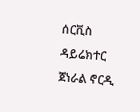ሰርቪስ ዳይሬክተር ጀነራል ኖርዲ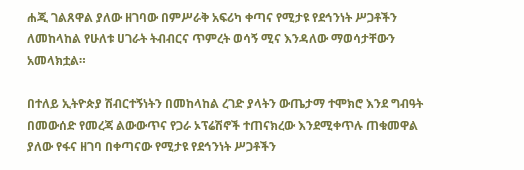ሐጂ ገልጸዋል ያለው ዘገባው በምሥራቅ አፍሪካ ቀጣና የሚታዩ የደኅንነት ሥጋቶችን ለመከላከል የሁለቱ ሀገራት ትብብርና ጥምረት ወሳኝ ሚና እንዳለው ማወሳታቸውን አመላክቷል።

በተለይ ኢትዮጵያ ሽብርተኝነትን በመከላከል ረገድ ያላትን ውጤታማ ተሞክሮ እንደ ግብዓት በመውሰድ የመረጃ ልውውጥና የጋራ ኦፕሬሽኖች ተጠናክረው እንደሚቀጥሉ ጠቁመዋል ያለው የፋና ዘገባ በቀጣናው የሚታዩ የደኅንነት ሥጋቶችን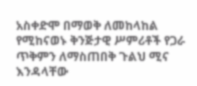አስቀድሞ በማወቅ ለመከላከል የሚከናወኑ ቅንጅታዊ ሥምሪቶች የጋራ ጥቅምን ለማስጠበቅ ጉልህ ሚና እንዳላቸው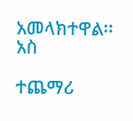አመላክተዋል፡፡ አስ

ተጨማሪ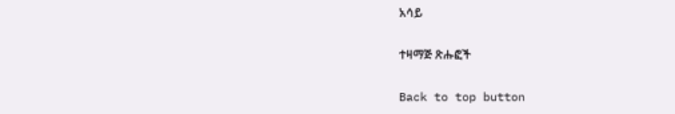አሳይ

ተዛማጅ ጽሑፎች

Back to top button